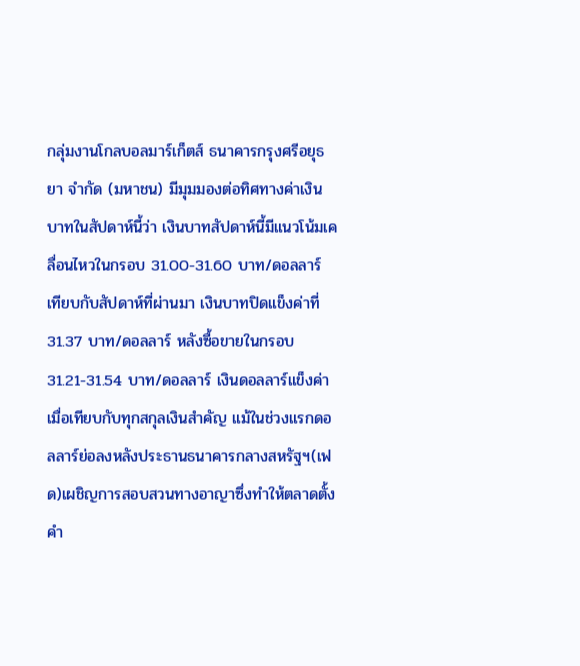กลุ่มงานโกลบอลมาร์เก็ตส์ ธนาคารกรุงศรีอยุธยา จำกัด (มหาชน) มีมุมมองต่อทิศทางค่าเงินบาทในสัปดาห์นี้ว่า เงินบาทสัปดาห์นี้มีแนวโน้มเคลื่อนไหวในกรอบ 31.00-31.60 บาท/ดอลลาร์ เทียบกับสัปดาห์ที่ผ่านมา เงินบาทปิดแข็งค่าที่ 31.37 บาท/ดอลลาร์ หลังซื้อขายในกรอบ 31.21-31.54 บาท/ดอลลาร์ เงินดอลลาร์แข็งค่าเมื่อเทียบกับทุกสกุลเงินสำคัญ แม้ในช่วงแรกดอลลาร์ย่อลงหลังประธานธนาคารกลางสหรัฐฯ(เฟด)เผชิญการสอบสวนทางอาญาซึ่งทำให้ตลาดตั้งคำ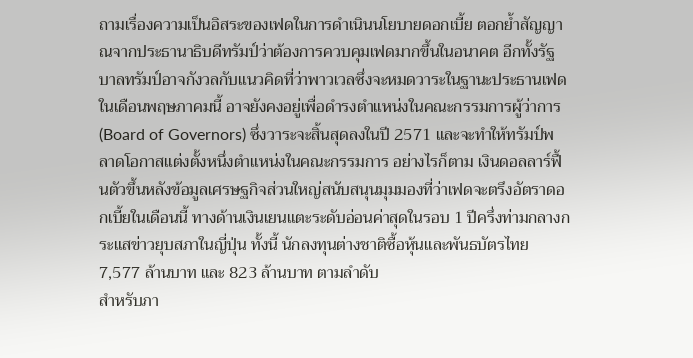ถามเรื่องความเป็นอิสระของเฟดในการดำเนินนโยบายดอกเบี้ย ตอกย้ำสัญญาณจากประธานาธิบดีทรัมป์ว่าต้องการควบคุมเฟดมากขึ้นในอนาคต อีกทั้งรัฐบาลทรัมป์อาจกังวลกับแนวคิดที่ว่าพาวเวลซึ่งจะหมดวาระในฐานะประธานเฟดในเดือนพฤษภาคมนี้ อาจยังคงอยู่เพื่อดำรงตำแหน่งในคณะกรรมการผู้ว่าการ(Board of Governors) ซึ่งวาระจะสิ้นสุดลงในปี 2571 และจะทำให้ทรัมป์พลาดโอกาสแต่งตั้งหนึ่งตำแหน่งในคณะกรรมการ อย่างไรก็ตาม เงินดอลลาร์ฟื้นตัวขึ้นหลังข้อมูลเศรษฐกิจส่วนใหญ่สนับสนุนมุมมองที่ว่าเฟดจะตรึงอัตราดอกเบี้ยในเดือนนี้ ทางด้านเงินเยนแตะระดับอ่อนค่าสุดในรอบ 1 ปีครึ่งท่ามกลางกระแสข่าวยุบสภาในญี่ปุ่น ทั้งนี้ นักลงทุนต่างชาติซื้อหุ้นและพันธบัตรไทย 7,577 ล้านบาท และ 823 ล้านบาท ตามลำดับ
สำหรับภา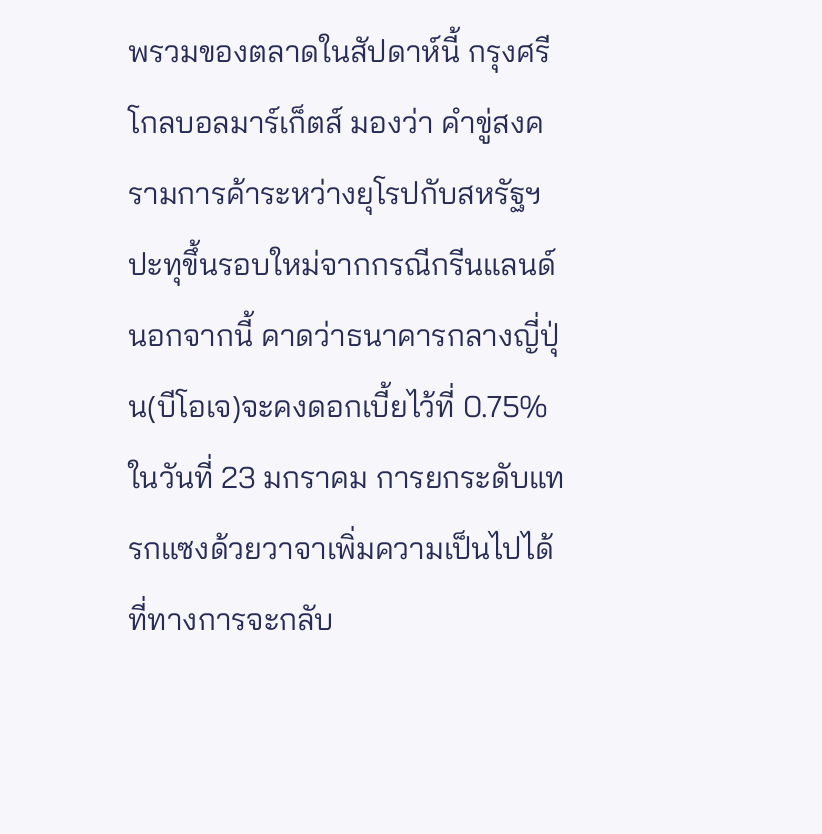พรวมของตลาดในสัปดาห์นี้ กรุงศรีโกลบอลมาร์เก็ตส์ มองว่า คำขู่สงครามการค้าระหว่างยุโรปกับสหรัฐฯปะทุขึ้นรอบใหม่จากกรณีกรีนแลนด์ นอกจากนี้ คาดว่าธนาคารกลางญี่ปุ่น(บีโอเจ)จะคงดอกเบี้ยไว้ที่ 0.75% ในวันที่ 23 มกราคม การยกระดับแทรกแซงด้วยวาจาเพิ่มความเป็นไปได้ที่ทางการจะกลับ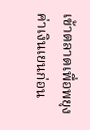เข้าตลาดเพื่อพยุงค่าเงินเยนก่อน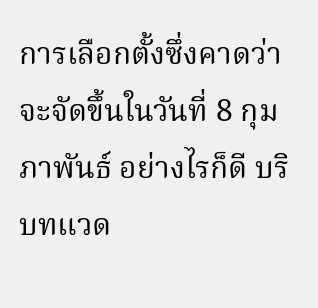การเลือกตั้งซึ่งคาดว่าจะจัดขึ้นในวันที่ 8 กุมภาพันธ์ อย่างไรก็ดี บริบทแวด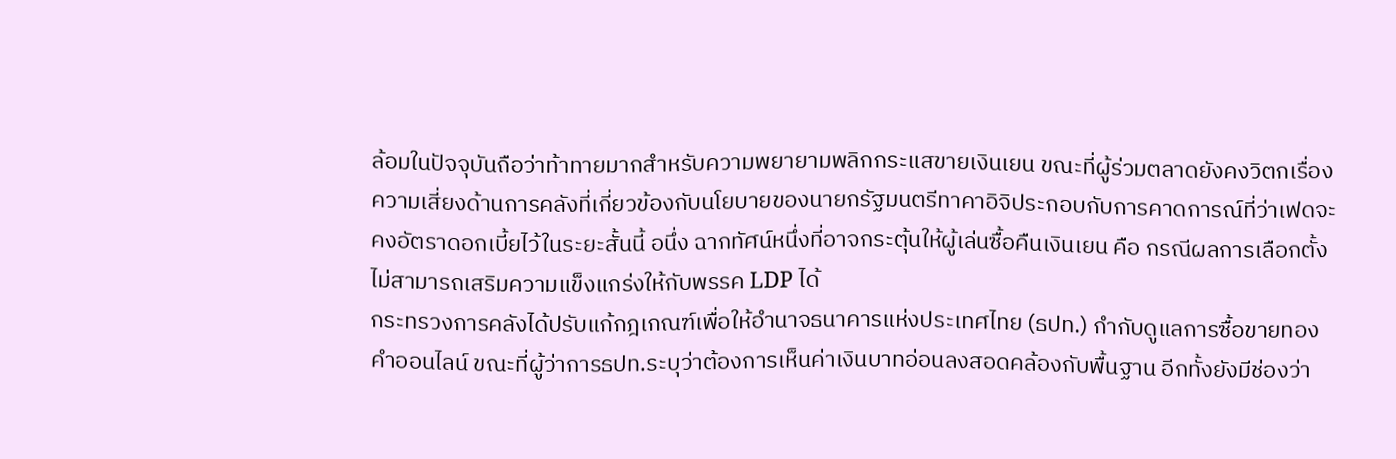ล้อมในปัจจุบันถือว่าท้าทายมากสำหรับความพยายามพลิกกระแสขายเงินเยน ขณะที่ผู้ร่วมตลาดยังคงวิตกเรื่องความเสี่ยงด้านการคลังที่เกี่ยวข้องกับนโยบายของนายกรัฐมนตรีทาคาอิจิประกอบกับการคาดการณ์ที่ว่าเฟดจะคงอัตราดอกเบี้ยไว้ในระยะสั้นนี้ อนึ่ง ฉากทัศน์หนึ่งที่อาจกระตุ้นให้ผู้เล่นซื้อคืนเงินเยน คือ กรณีผลการเลือกตั้งไม่สามารถเสริมความแข็งแกร่งให้กับพรรค LDP ได้
กระทรวงการคลังได้ปรับแก้กฎเกณฑ์เพื่อให้อำนาจธนาคารแห่งประเทศไทย (ธปท.) กำกับดูแลการซื้อขายทองคำออนไลน์ ขณะที่ผู้ว่าการธปท.ระบุว่าต้องการเห็นค่าเงินบาทอ่อนลงสอดคล้องกับพื้นฐาน อีกทั้งยังมีช่องว่า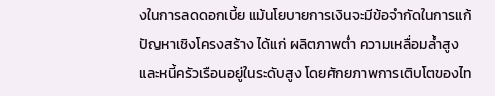งในการลดดอกเบี้ย แม้นโยบายการเงินจะมีข้อจำกัดในการแก้ปัญหาเชิงโครงสร้าง ได้แก่ ผลิตภาพต่ำ ความเหลื่อมล้ำสูง และหนี้ครัวเรือนอยู่ในระดับสูง โดยศักยภาพการเติบโตของไท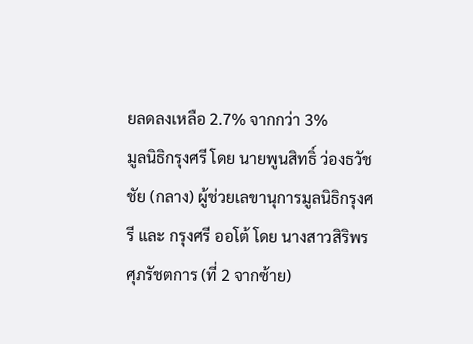ยลดลงเหลือ 2.7% จากกว่า 3%
มูลนิธิกรุงศรี โดย นายพูนสิทธิ์ ว่องธวัชชัย (กลาง) ผู้ช่วยเลขานุการมูลนิธิกรุงศรี และ กรุงศรี ออโต้ โดย นางสาวสิริพร ศุภรัชตการ (ที่ 2 จากซ้าย)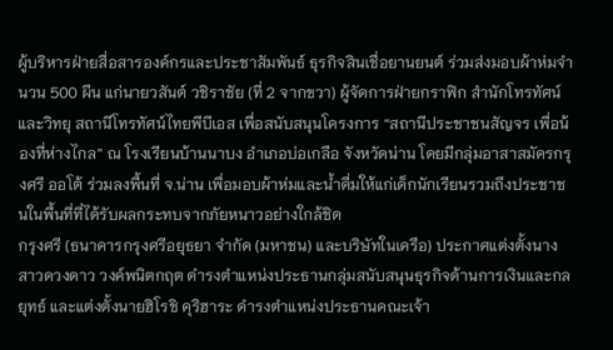ผู้บริหารฝ่ายสื่อสารองค์กรและประชาสัมพันธ์ ธุรกิจสินเชื่อยานยนต์ ร่วมส่งมอบผ้าห่มจำนวน 500 ผืน แก่นายวสันต์ วชิราชัย (ที่ 2 จากขวา) ผู้จัดการฝ่ายกราฟิก สำนักโทรทัศน์และวิทยุ สถานีโทรทัศน์ไทยพีบีเอส เพื่อสนับสนุนโครงการ “สถานีประชาชนสัญจร เพื่อน้องที่ห่างไกล” ณ โรงเรียนบ้านนาบง อำเภอบ่อเกลือ จังหวัดน่าน โดยมีกลุ่มอาสาสมัครกรุงศรี ออโต้ ร่วมลงพื้นที่ จ.น่าน เพื่อมอบผ้าห่มและน้ำดื่มให้แก่เด็กนักเรียนรวมถึงประชาชนในพื้นที่ที่ได้รับผลกระทบจากภัยหนาวอย่างใกล้ชิด
กรุงศรี (ธนาคารกรุงศรีอยุธยา จำกัด (มหาชน) และบริษัทในเครือ) ประกาศแต่งตั้งนางสาวดวงดาว วงค์พนิตกฤต ดำรงตำแหน่งประธานกลุ่มสนับสนุนธุรกิจด้านการเงินและกลยุทธ์ และแต่งตั้งนายฮิโรชิ คุริฮาระ ดำรงตำแหน่งประธานคณะเจ้า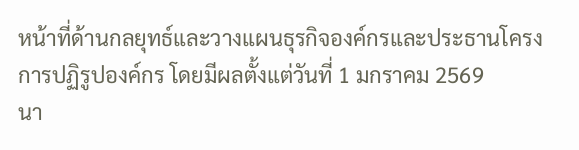หน้าที่ด้านกลยุทธ์และวางแผนธุรกิจองค์กรและประธานโครงการปฏิรูปองค์กร โดยมีผลตั้งแต่วันที่ 1 มกราคม 2569
นา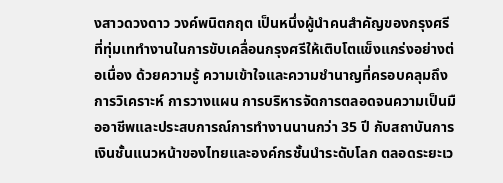งสาวดวงดาว วงค์พนิตกฤต เป็นหนึ่งผู้นำคนสำคัญของกรุงศรีที่ทุ่มเททำงานในการขับเคลื่อนกรุงศรีให้เติบโตแข็งแกร่งอย่างต่อเนื่อง ด้วยความรู้ ความเข้าใจและความชำนาญที่ครอบคลุมถึงการวิเคราะห์ การวางแผน การบริหารจัดการตลอดจนความเป็นมืออาชีพและประสบการณ์การทำงานนานกว่า 35 ปี กับสถาบันการเงินชั้นแนวหน้าของไทยและองค์กรชั้นนำระดับโลก ตลอดระยะเว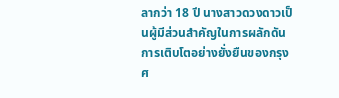ลากว่า 18 ปี นางสาวดวงดาวเป็นผู้มีส่วนสำคัญในการผลักดันการเติบโตอย่างยั่งยืนของกรุงศ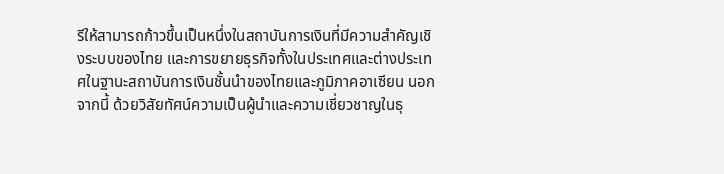รีให้สามารถก้าวขึ้นเป็นหนึ่งในสถาบันการเงินที่มีความสำคัญเชิงระบบของไทย และการขยายธุรกิจทั้งในประเทศและต่างประเทศในฐานะสถาบันการเงินชั้นนำของไทยและภูมิภาคอาเซียน นอกจากนี้ ด้วยวิสัยทัศน์ความเป็นผู้นำและความเชี่ยวชาญในธุ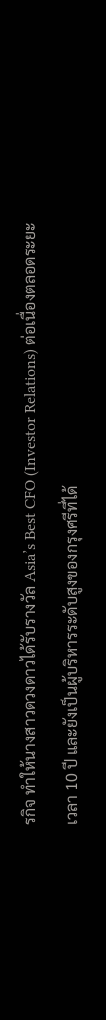รกิจ ทำให้นางสาวดวงดาวได้รับรางวัล Asia’s Best CFO (Investor Relations) ต่อเนื่องตลอดระยะเวลา 10 ปี และยังเป็นผู้บริหารระดับสูงของกรุงศรีที่ได้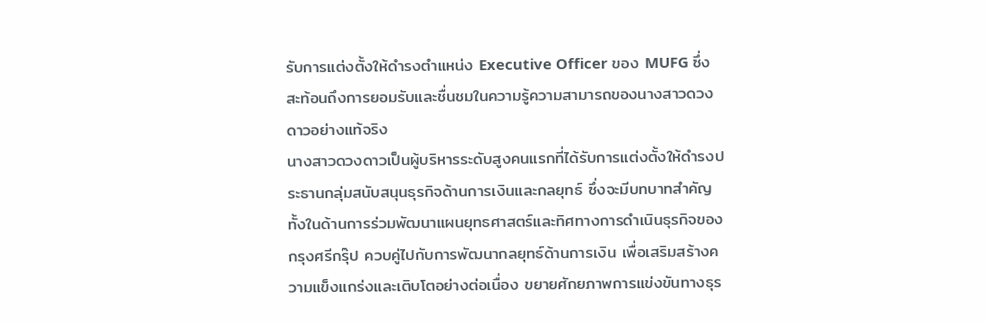รับการแต่งตั้งให้ดำรงตำแหน่ง Executive Officer ของ MUFG ซึ่งสะท้อนถึงการยอมรับและชื่นชมในความรู้ความสามารถของนางสาวดวงดาวอย่างแท้จริง
นางสาวดวงดาวเป็นผู้บริหารระดับสูงคนแรกที่ได้รับการแต่งตั้งให้ดำรงประธานกลุ่มสนับสนุนธุรกิจด้านการเงินและกลยุทธ์ ซึ่งจะมีบทบาทสำคัญทั้งในด้านการร่วมพัฒนาแผนยุทธศาสตร์และทิศทางการดำเนินธุรกิจของกรุงศรีกรุ๊ป ควบคู่ไปกับการพัฒนากลยุทธ์ด้านการเงิน เพื่อเสริมสร้างความแข็งแกร่งและเติบโตอย่างต่อเนื่อง ขยายศักยภาพการแข่งขันทางธุร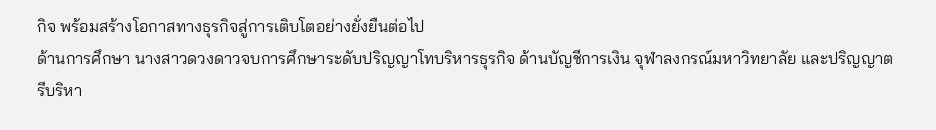กิจ พร้อมสร้างโอกาสทางธุรกิจสู่การเติบโตอย่างยั่งยืนต่อไป
ด้านการศึกษา นางสาวดวงดาวจบการศึกษาระดับปริญญาโทบริหารธุรกิจ ด้านบัญชีการเงิน จุฬาลงกรณ์มหาวิทยาลัย และปริญญาตรีบริหา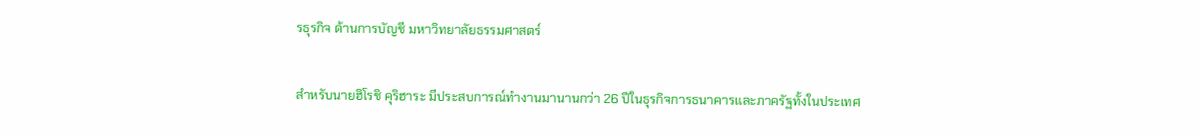รธุรกิจ ด้านการบัญชี มหาวิทยาลัยธรรมศาสตร์

สำหรับนายฮิโรชิ คุริฮาระ มีประสบการณ์ทำงานมานานกว่า 26 ปีในธุรกิจการธนาคารและภาครัฐทั้งในประเทศ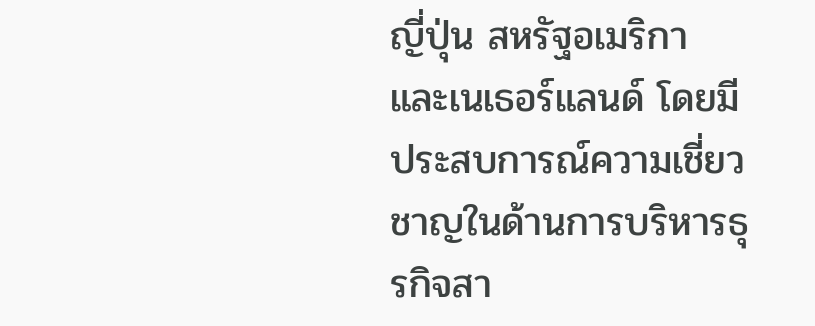ญี่ปุ่น สหรัฐอเมริกา และเนเธอร์แลนด์ โดยมีประสบการณ์ความเชี่ยวชาญในด้านการบริหารธุรกิจสา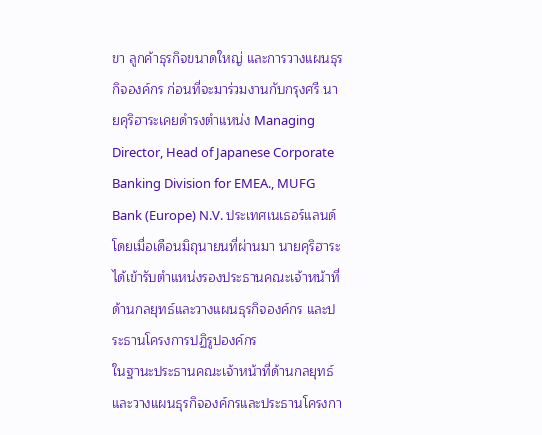ขา ลูกค้าธุรกิจขนาดใหญ่ และการวางแผนธุรกิจองค์กร ก่อนที่จะมาร่วมงานกับกรุงศรี นายคุริฮาระเคยดำรงตำแหน่ง Managing Director, Head of Japanese Corporate Banking Division for EMEA., MUFG Bank (Europe) N.V. ประเทศเนเธอร์แลนด์ โดยเมื่อเดือนมิถุนายนที่ผ่านมา นายคุริฮาระได้เข้ารับตำแหน่งรองประธานคณะเจ้าหน้าที่ด้านกลยุทธ์และวางแผนธุรกิจองค์กร และประธานโครงการปฏิรูปองค์กร
ในฐานะประธานคณะเจ้าหน้าที่ด้านกลยุทธ์และวางแผนธุรกิจองค์กรและประธานโครงกา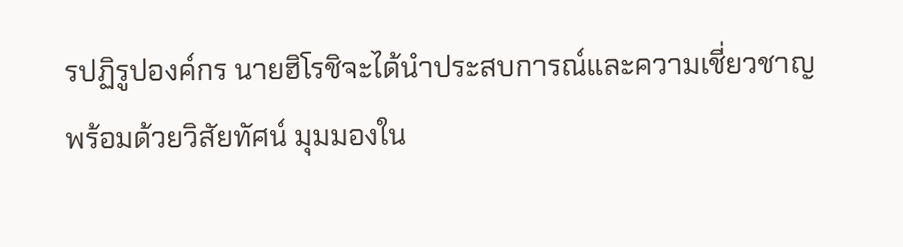รปฏิรูปองค์กร นายฮิโรชิจะได้นำประสบการณ์และความเชี่ยวชาญ พร้อมด้วยวิสัยทัศน์ มุมมองใน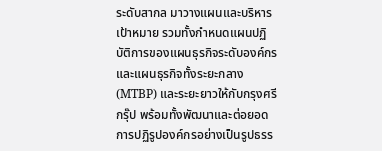ระดับสากล มาวางแผนและบริหารเป้าหมาย รวมทั้งกำหนดแผนปฏิบัติการของแผนธุรกิจระดับองค์กรและแผนธุรกิจทั้งระยะกลาง (MTBP) และระยะยาวให้กับกรุงศรีกรุ๊ป พร้อมทั้งพัฒนาและต่อยอดการปฏิรูปองค์กรอย่างเป็นรูปธรร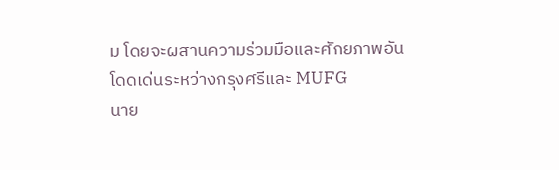ม โดยจะผสานความร่วมมือและศักยภาพอันโดดเด่นระหว่างกรุงศรีและ MUFG
นาย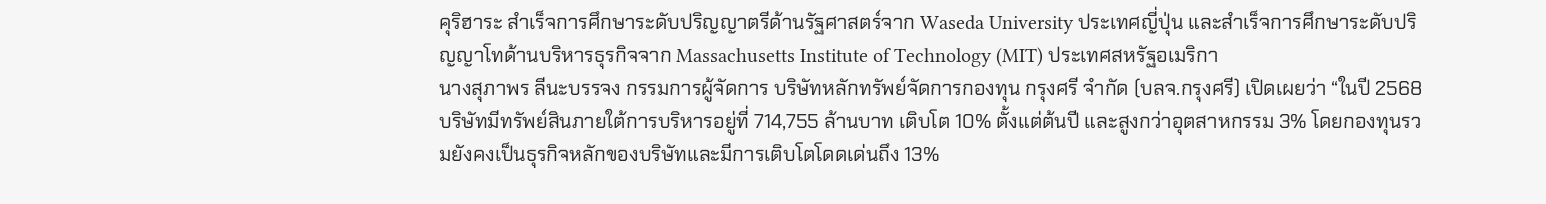คุริฮาระ สำเร็จการศึกษาระดับปริญญาตรีด้านรัฐศาสตร์จาก Waseda University ประเทศญี่ปุ่น และสำเร็จการศึกษาระดับปริญญาโทด้านบริหารธุรกิจจาก Massachusetts Institute of Technology (MIT) ประเทศสหรัฐอเมริกา
นางสุภาพร ลีนะบรรจง กรรมการผู้จัดการ บริษัทหลักทรัพย์จัดการกองทุน กรุงศรี จำกัด (บลจ.กรุงศรี) เปิดเผยว่า “ในปี 2568 บริษัทมีทรัพย์สินภายใต้การบริหารอยู่ที่ 714,755 ล้านบาท เติบโต 10% ตั้งแต่ต้นปี และสูงกว่าอุตสาหกรรม 3% โดยกองทุนรวมยังคงเป็นธุรกิจหลักของบริษัทและมีการเติบโตโดดเด่นถึง 13%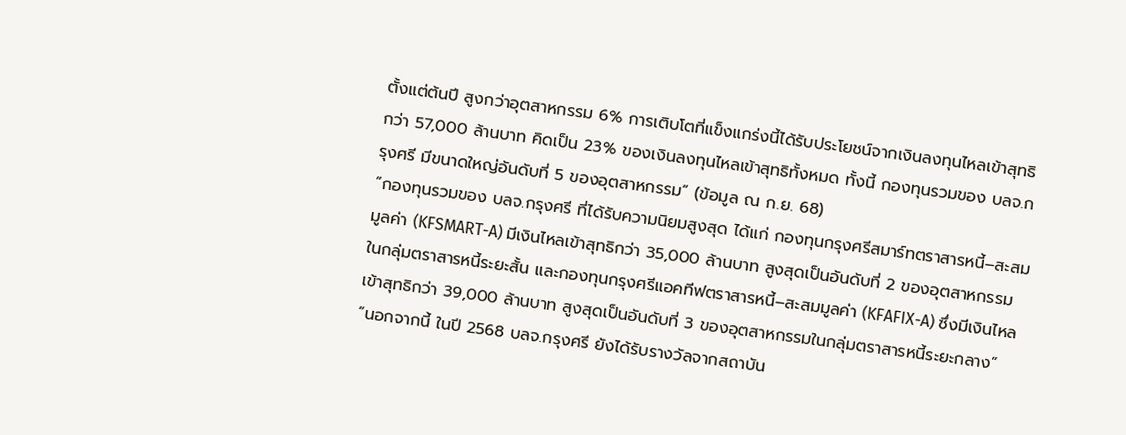ตั้งแต่ต้นปี สูงกว่าอุตสาหกรรม 6% การเติบโตที่แข็งแกร่งนี้ได้รับประโยชน์จากเงินลงทุนไหลเข้าสุทธิกว่า 57,000 ล้านบาท คิดเป็น 23% ของเงินลงทุนไหลเข้าสุทธิทั้งหมด ทั้งนี้ กองทุนรวมของ บลจ.กรุงศรี มีขนาดใหญ่อันดับที่ 5 ของอุตสาหกรรม” (ข้อมูล ณ ก.ย. 68)
“กองทุนรวมของ บลจ.กรุงศรี ที่ได้รับความนิยมสูงสุด ได้แก่ กองทุนกรุงศรีสมาร์ทตราสารหนี้–สะสมมูลค่า (KFSMART-A) มีเงินไหลเข้าสุทธิกว่า 35,000 ล้านบาท สูงสุดเป็นอันดับที่ 2 ของอุตสาหกรรมในกลุ่มตราสารหนี้ระยะสั้น และกองทุนกรุงศรีแอคทีฟตราสารหนี้–สะสมมูลค่า (KFAFIX-A) ซึ่งมีเงินไหลเข้าสุทธิกว่า 39,000 ล้านบาท สูงสุดเป็นอันดับที่ 3 ของอุตสาหกรรมในกลุ่มตราสารหนี้ระยะกลาง”
“นอกจากนี้ ในปี 2568 บลจ.กรุงศรี ยังได้รับรางวัลจากสถาบัน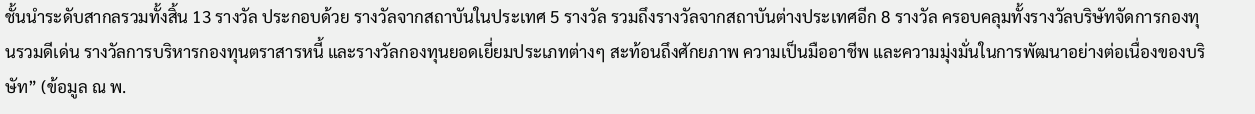ชั้นนำระดับสากลรวมทั้งสิ้น 13 รางวัล ประกอบด้วย รางวัลจากสถาบันในประเทศ 5 รางวัล รวมถึงรางวัลจากสถาบันต่างประเทศอีก 8 รางวัล ครอบคลุมทั้งรางวัลบริษัทจัดการกองทุนรวมดีเด่น รางวัลการบริหารกองทุนตราสารหนี้ และรางวัลกองทุนยอดเยี่ยมประเภทต่างๆ สะท้อนถึงศักยภาพ ความเป็นมืออาชีพ และความมุ่งมั่นในการพัฒนาอย่างต่อเนื่องของบริษัท” (ข้อมูล ณ พ.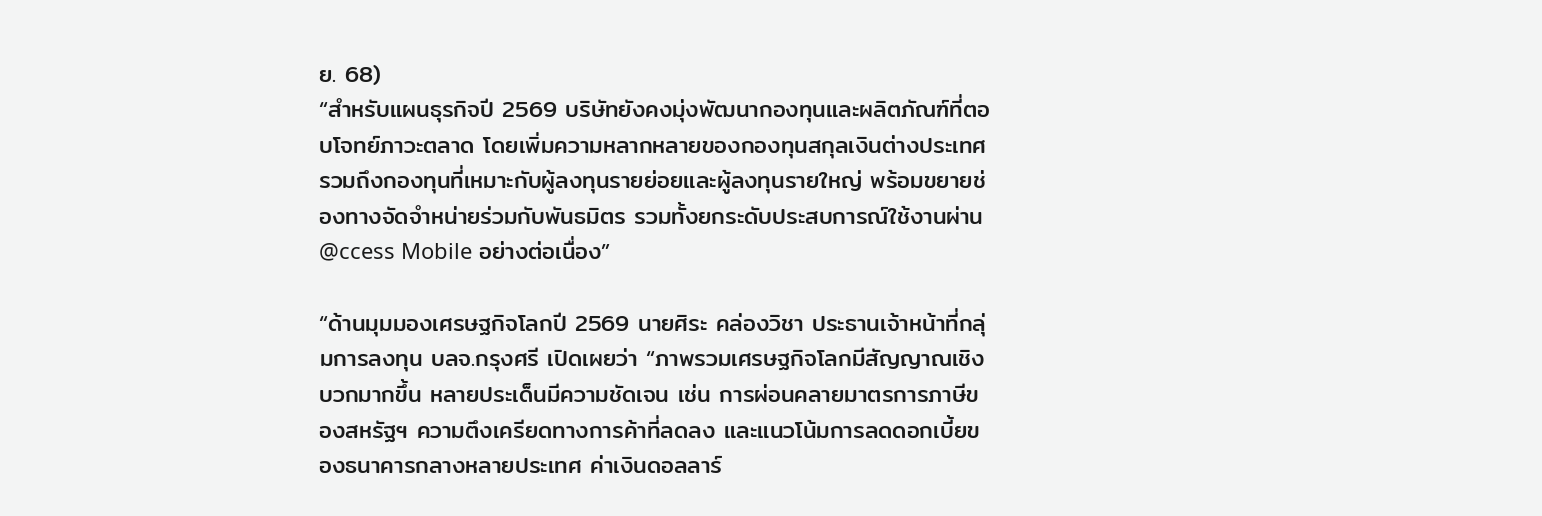ย. 68)
“สำหรับแผนธุรกิจปี 2569 บริษัทยังคงมุ่งพัฒนากองทุนและผลิตภัณฑ์ที่ตอบโจทย์ภาวะตลาด โดยเพิ่มความหลากหลายของกองทุนสกุลเงินต่างประเทศ รวมถึงกองทุนที่เหมาะกับผู้ลงทุนรายย่อยและผู้ลงทุนรายใหญ่ พร้อมขยายช่องทางจัดจำหน่ายร่วมกับพันธมิตร รวมทั้งยกระดับประสบการณ์ใช้งานผ่าน @ccess Mobile อย่างต่อเนื่อง”

“ด้านมุมมองเศรษฐกิจโลกปี 2569 นายศิระ คล่องวิชา ประธานเจ้าหน้าที่กลุ่มการลงทุน บลจ.กรุงศรี เปิดเผยว่า “ภาพรวมเศรษฐกิจโลกมีสัญญาณเชิงบวกมากขึ้น หลายประเด็นมีความชัดเจน เช่น การผ่อนคลายมาตรการภาษีของสหรัฐฯ ความตึงเครียดทางการค้าที่ลดลง และแนวโน้มการลดดอกเบี้ยของธนาคารกลางหลายประเทศ ค่าเงินดอลลาร์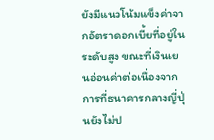ยังมีแนวโน้มแข็งค่าจากอัตราดอกเบี้ยที่อยู่ในระดับสูง ขณะที่เงินเยนอ่อนค่าต่อเนื่องจากการที่ธนาคารกลางญี่ปุ่นยังไม่ป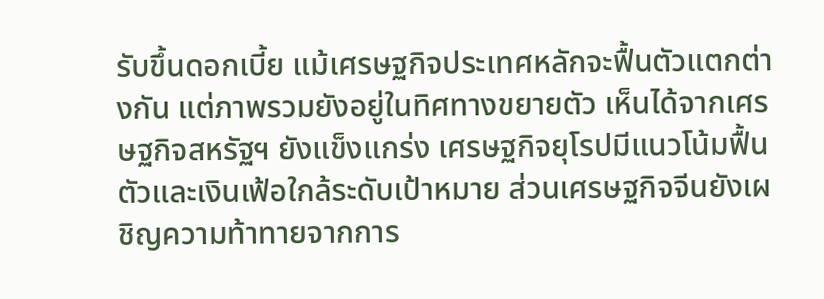รับขึ้นดอกเบี้ย แม้เศรษฐกิจประเทศหลักจะฟื้นตัวแตกต่างกัน แต่ภาพรวมยังอยู่ในทิศทางขยายตัว เห็นได้จากเศรษฐกิจสหรัฐฯ ยังแข็งแกร่ง เศรษฐกิจยุโรปมีแนวโน้มฟื้นตัวและเงินเฟ้อใกล้ระดับเป้าหมาย ส่วนเศรษฐกิจจีนยังเผชิญความท้าทายจากการ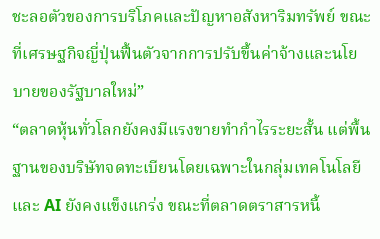ชะลอตัวของการบริโภคและปัญหาอสังหาริมทรัพย์ ขณะที่เศรษฐกิจญี่ปุ่นฟื้นตัวจากการปรับขึ้นค่าจ้างและนโยบายของรัฐบาลใหม่”
“ตลาดหุ้นทั่วโลกยังคงมีแรงขายทำกำไรระยะสั้น แต่พื้นฐานของบริษัทจดทะเบียนโดยเฉพาะในกลุ่มเทคโนโลยีและ AI ยังคงแข็งแกร่ง ขณะที่ตลาดตราสารหนี้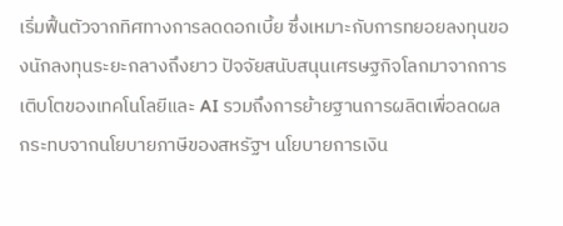เริ่มฟื้นตัวจากทิศทางการลดดอกเบี้ย ซึ่งเหมาะกับการทยอยลงทุนของนักลงทุนระยะกลางถึงยาว ปัจจัยสนับสนุนเศรษฐกิจโลกมาจากการเติบโตของเทคโนโลยีและ AI รวมถึงการย้ายฐานการผลิตเพื่อลดผลกระทบจากนโยบายภาษีของสหรัฐฯ นโยบายการเงิน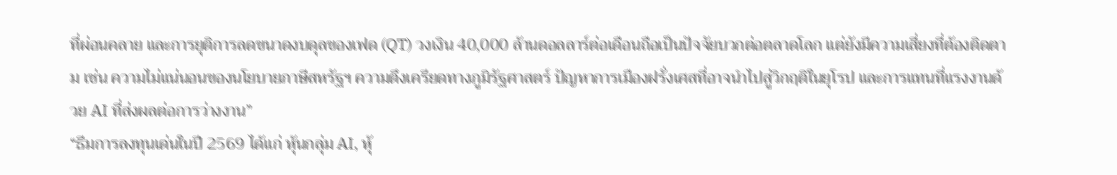ที่ผ่อนคลาย และการยุติการลดขนาดงบดุลของเฟด (QT) วงเงิน 40,000 ล้านดอลลาร์ต่อเดือนถือเป็นปัจจัยบวกต่อตลาดโลก แต่ยังมีความเสี่ยงที่ต้องติดตาม เช่น ความไม่แน่นอนของนโยบายภาษีสหรัฐฯ ความตึงเครียดทางภูมิรัฐศาสตร์ ปัญหาการเมืองฝรั่งเศสที่อาจนำไปสู่วิกฤติในยุโรป และการแทนที่แรงงานด้วย AI ที่ส่งผลต่อการว่างงาน”
“ธีมการลงทุนเด่นในปี 2569 ได้แก่ หุ้นกลุ่ม AI, หุ้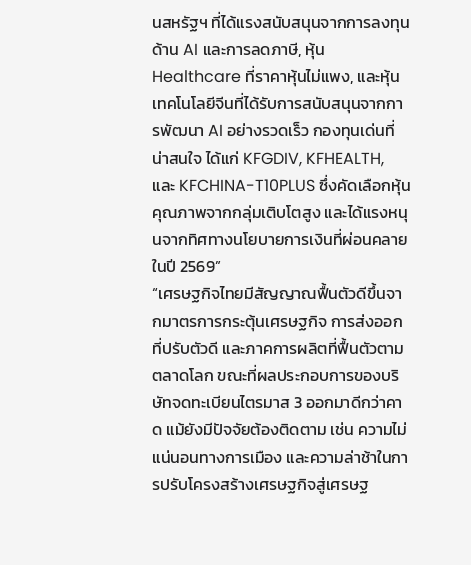นสหรัฐฯ ที่ได้แรงสนับสนุนจากการลงทุนด้าน AI และการลดภาษี, หุ้น Healthcare ที่ราคาหุ้นไม่แพง, และหุ้นเทคโนโลยีจีนที่ได้รับการสนับสนุนจากการพัฒนา AI อย่างรวดเร็ว กองทุนเด่นที่น่าสนใจ ได้แก่ KFGDIV, KFHEALTH, และ KFCHINA-T10PLUS ซึ่งคัดเลือกหุ้นคุณภาพจากกลุ่มเติบโตสูง และได้แรงหนุนจากทิศทางนโยบายการเงินที่ผ่อนคลายในปี 2569”
“เศรษฐกิจไทยมีสัญญาณฟื้นตัวดีขึ้นจากมาตรการกระตุ้นเศรษฐกิจ การส่งออกที่ปรับตัวดี และภาคการผลิตที่ฟื้นตัวตามตลาดโลก ขณะที่ผลประกอบการของบริษัทจดทะเบียนไตรมาส 3 ออกมาดีกว่าคาด แม้ยังมีปัจจัยต้องติดตาม เช่น ความไม่แน่นอนทางการเมือง และความล่าช้าในการปรับโครงสร้างเศรษฐกิจสู่เศรษฐ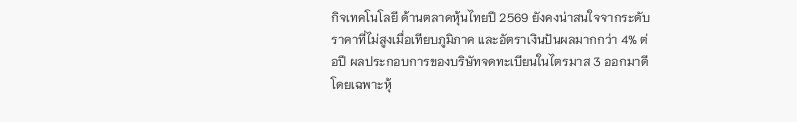กิจเทคโนโลยี ด้านตลาดหุ้นไทยปี 2569 ยังคงน่าสนใจจากระดับราคาที่ไม่สูงเมื่อเทียบภูมิภาค และอัตราเงินปันผลมากกว่า 4% ต่อปี ผลประกอบการของบริษัทจดทะเบียนในไตรมาส 3 ออกมาดี โดยเฉพาะหุ้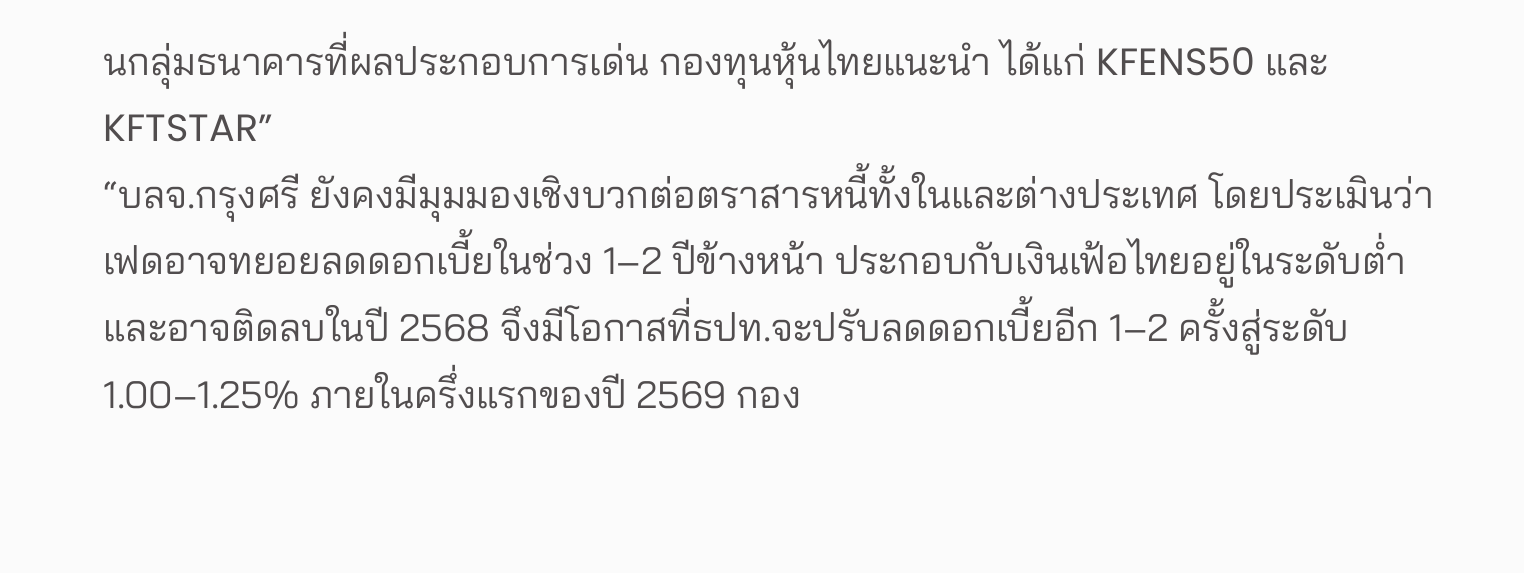นกลุ่มธนาคารที่ผลประกอบการเด่น กองทุนหุ้นไทยแนะนำ ได้แก่ KFENS50 และ KFTSTAR”
“บลจ.กรุงศรี ยังคงมีมุมมองเชิงบวกต่อตราสารหนี้ทั้งในและต่างประเทศ โดยประเมินว่าเฟดอาจทยอยลดดอกเบี้ยในช่วง 1–2 ปีข้างหน้า ประกอบกับเงินเฟ้อไทยอยู่ในระดับต่ำและอาจติดลบในปี 2568 จึงมีโอกาสที่ธปท.จะปรับลดดอกเบี้ยอีก 1–2 ครั้งสู่ระดับ 1.00–1.25% ภายในครึ่งแรกของปี 2569 กอง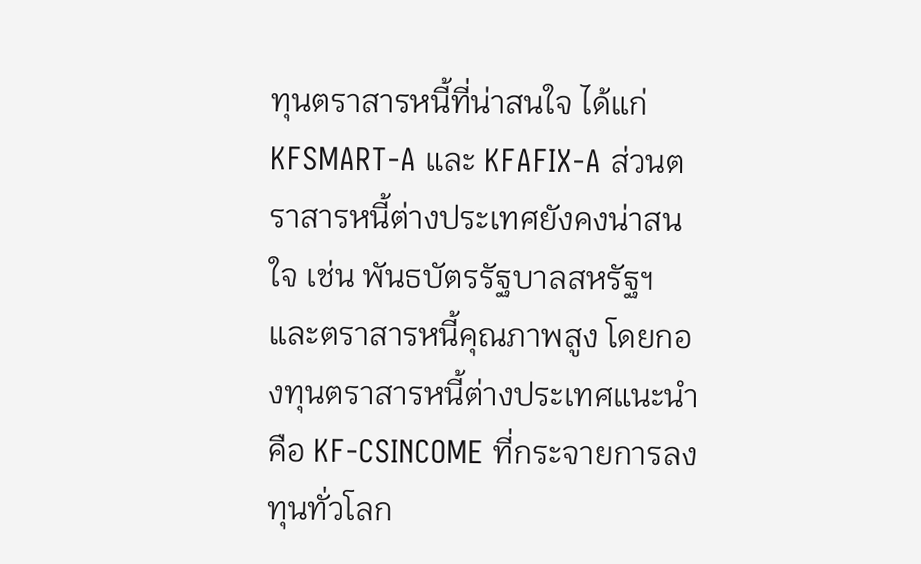ทุนตราสารหนี้ที่น่าสนใจ ได้แก่ KFSMART-A และ KFAFIX-A ส่วนตราสารหนี้ต่างประเทศยังคงน่าสนใจ เช่น พันธบัตรรัฐบาลสหรัฐฯ และตราสารหนี้คุณภาพสูง โดยกองทุนตราสารหนี้ต่างประเทศแนะนำคือ KF-CSINCOME ที่กระจายการลงทุนทั่วโลก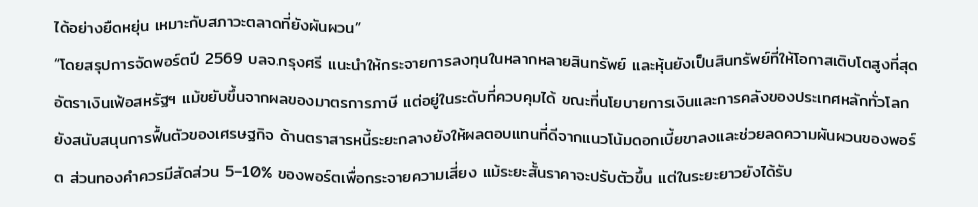ได้อย่างยืดหยุ่น เหมาะกับสภาวะตลาดที่ยังผันผวน”
“โดยสรุปการจัดพอร์ตปี 2569 บลจ.กรุงศรี แนะนำให้กระจายการลงทุนในหลากหลายสินทรัพย์ และหุ้นยังเป็นสินทรัพย์ที่ให้โอกาสเติบโตสูงที่สุด อัตราเงินเฟ้อสหรัฐฯ แม้ขยับขึ้นจากผลของมาตรการภาษี แต่อยู่ในระดับที่ควบคุมได้ ขณะที่นโยบายการเงินและการคลังของประเทศหลักทั่วโลกยังสนับสนุนการฟื้นตัวของเศรษฐกิจ ด้านตราสารหนี้ระยะกลางยังให้ผลตอบแทนที่ดีจากแนวโน้มดอกเบี้ยขาลงและช่วยลดความผันผวนของพอร์ต ส่วนทองคำควรมีสัดส่วน 5–10% ของพอร์ตเพื่อกระจายความเสี่ยง แม้ระยะสั้นราคาจะปรับตัวขึ้น แต่ในระยะยาวยังได้รับ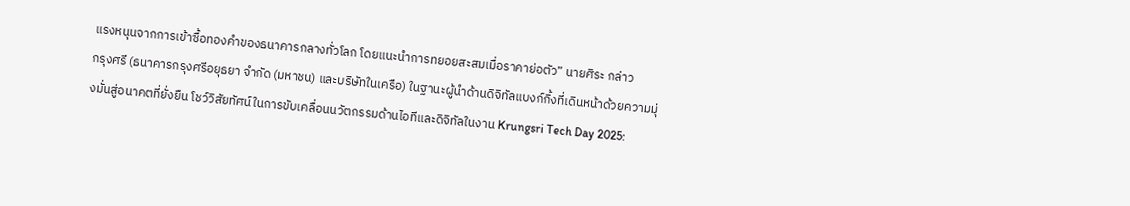แรงหนุนจากการเข้าซื้อทองคำของธนาคารกลางทั่วโลก โดยแนะนำการทยอยสะสมเมื่อราคาย่อตัว” นายศิระ กล่าว
กรุงศรี (ธนาคารกรุงศรีอยุธยา จำกัด (มหาชน) และบริษัทในเครือ) ในฐานะผู้นำด้านดิจิทัลแบงก์กิ้งที่เดินหน้าด้วยความมุ่งมั่นสู่อนาคตที่ยั่งยืน โชว์วิสัยทัศน์ในการขับเคลื่อนนวัตกรรมด้านไอทีและดิจิทัลในงาน Krungsri Tech Day 2025: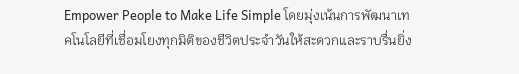Empower People to Make Life Simple โดยมุ่งเน้นการพัฒนาเทคโนโลยีที่เชื่อมโยงทุกมิติของชีวิตประจำวันให้สะดวกและราบรื่นยิ่ง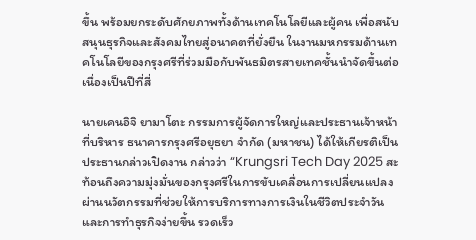ขึ้น พร้อมยกระดับศักยภาพทั้งด้านเทคโนโลยีและผู้คน เพื่อสนับสนุนธุรกิจและสังคมไทยสู่อนาคตที่ยั่งยืน ในงานมหกรรมด้านเทคโนโลยีของกรุงศรีที่ร่วมมือกับพันธมิตรสายเทคชั้นนำจัดขึ้นต่อเนื่องเป็นปีที่สี่

นายเคนอิจิ ยามาโตะ กรรมการผู้จัดการใหญ่และประธานเจ้าหน้าที่บริหาร ธนาคารกรุงศรีอยุธยา จำกัด (มหาชน) ได้ให้เกียรติเป็นประธานกล่าวเปิดงาน กล่าวว่า “Krungsri Tech Day 2025 สะท้อนถึงความมุ่งมั่นของกรุงศรีในการขับเคลื่อนการเปลี่ยนแปลงผ่านนวัตกรรมที่ช่วยให้การบริการทางการเงินในชีวิตประจำวันและการทำธุรกิจง่ายขึ้น รวดเร็ว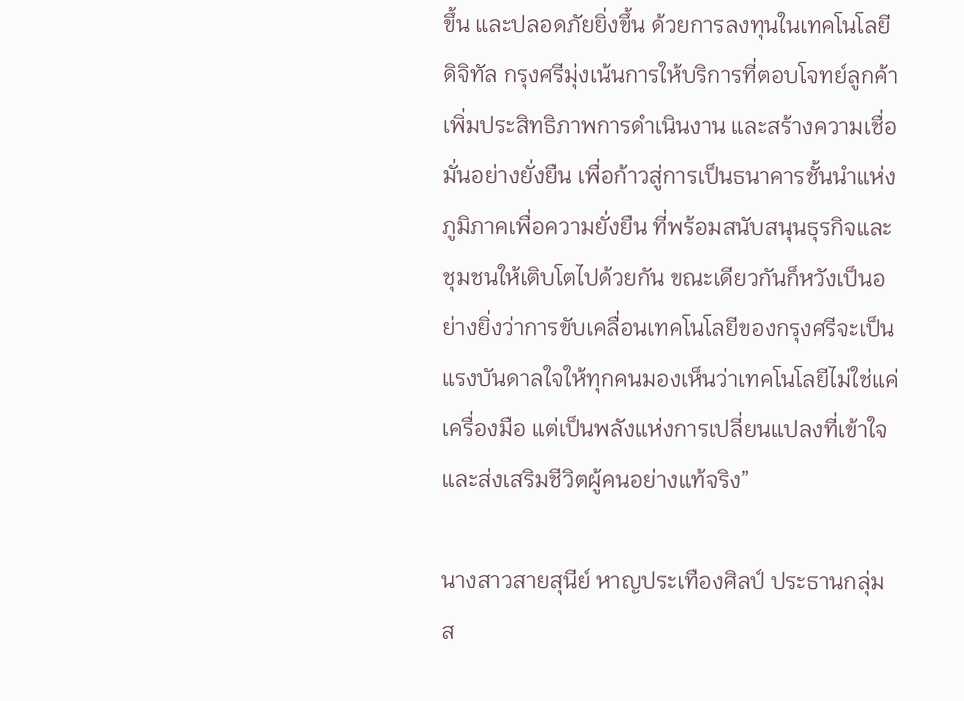ขึ้น และปลอดภัยยิ่งขึ้น ด้วยการลงทุนในเทคโนโลยีดิจิทัล กรุงศรีมุ่งเน้นการให้บริการที่ตอบโจทย์ลูกค้า เพิ่มประสิทธิภาพการดำเนินงาน และสร้างความเชื่อมั่นอย่างยั่งยืน เพื่อก้าวสู่การเป็นธนาคารชั้นนำแห่งภูมิภาคเพื่อความยั่งยืน ที่พร้อมสนับสนุนธุรกิจและชุมชนให้เติบโตไปด้วยกัน ขณะเดียวกันก็หวังเป็นอย่างยิ่งว่าการขับเคลื่อนเทคโนโลยีของกรุงศรีจะเป็นแรงบันดาลใจให้ทุกคนมองเห็นว่าเทคโนโลยีไม่ใช่แค่เครื่องมือ แต่เป็นพลังแห่งการเปลี่ยนแปลงที่เข้าใจและส่งเสริมชีวิตผู้คนอย่างแท้จริง”

นางสาวสายสุนีย์ หาญประเทืองศิลป์ ประธานกลุ่มส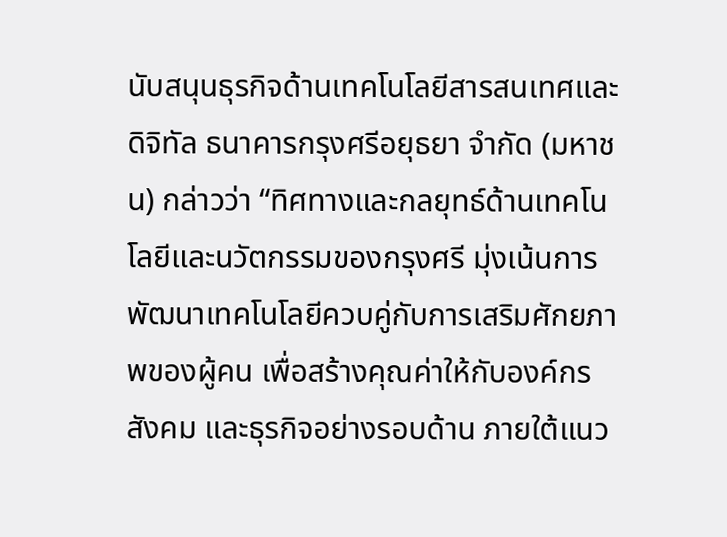นับสนุนธุรกิจด้านเทคโนโลยีสารสนเทศและดิจิทัล ธนาคารกรุงศรีอยุธยา จำกัด (มหาชน) กล่าวว่า “ทิศทางและกลยุทธ์ด้านเทคโนโลยีและนวัตกรรมของกรุงศรี มุ่งเน้นการพัฒนาเทคโนโลยีควบคู่กับการเสริมศักยภาพของผู้คน เพื่อสร้างคุณค่าให้กับองค์กร สังคม และธุรกิจอย่างรอบด้าน ภายใต้แนว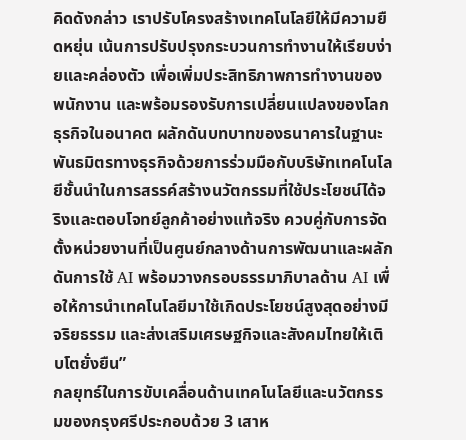คิดดังกล่าว เราปรับโครงสร้างเทคโนโลยีให้มีความยืดหยุ่น เน้นการปรับปรุงกระบวนการทำงานให้เรียบง่ายและคล่องตัว เพื่อเพิ่มประสิทธิภาพการทำงานของพนักงาน และพร้อมรองรับการเปลี่ยนแปลงของโลกธุรกิจในอนาคต ผลักดันบทบาทของธนาคารในฐานะพันธมิตรทางธุรกิจด้วยการร่วมมือกับบริษัทเทคโนโลยีชั้นนำในการสรรค์สร้างนวัตกรรมที่ใช้ประโยชน์ได้จริงและตอบโจทย์ลูกค้าอย่างแท้จริง ควบคู่กับการจัดตั้งหน่วยงานที่เป็นศูนย์กลางด้านการพัฒนาและผลักดันการใช้ AI พร้อมวางกรอบธรรมาภิบาลด้าน AI เพื่อให้การนำเทคโนโลยีมาใช้เกิดประโยชน์สูงสุดอย่างมีจริยธรรม และส่งเสริมเศรษฐกิจและสังคมไทยให้เติบโตยั่งยืน”
กลยุทธ์ในการขับเคลื่อนด้านเทคโนโลยีและนวัตกรรมของกรุงศรีประกอบด้วย 3 เสาห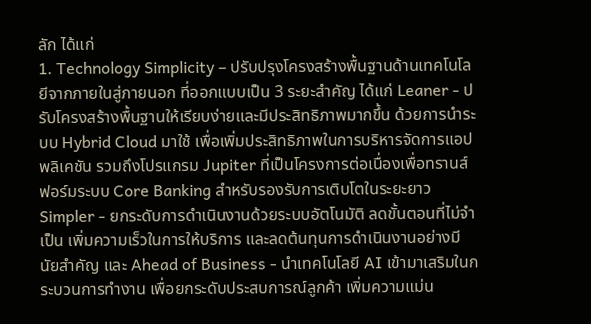ลัก ได้แก่
1. Technology Simplicity – ปรับปรุงโครงสร้างพื้นฐานด้านเทคโนโลยีจากภายในสู่ภายนอก ที่ออกแบบเป็น 3 ระยะสำคัญ ได้แก่ Leaner - ปรับโครงสร้างพื้นฐานให้เรียบง่ายและมีประสิทธิภาพมากขึ้น ด้วยการนำระบบ Hybrid Cloud มาใช้ เพื่อเพิ่มประสิทธิภาพในการบริหารจัดการแอปพลิเคชัน รวมถึงโปรแกรม Jupiter ที่เป็นโครงการต่อเนื่องเพื่อทรานส์ฟอร์มระบบ Core Banking สำหรับรองรับการเติบโตในระยะยาว Simpler - ยกระดับการดำเนินงานด้วยระบบอัตโนมัติ ลดขั้นตอนที่ไม่จำเป็น เพิ่มความเร็วในการให้บริการ และลดต้นทุนการดำเนินงานอย่างมีนัยสำคัญ และ Ahead of Business - นำเทคโนโลยี AI เข้ามาเสริมในกระบวนการทำงาน เพื่อยกระดับประสบการณ์ลูกค้า เพิ่มความแม่น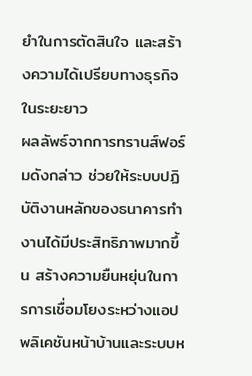ยำในการตัดสินใจ และสร้างความได้เปรียบทางธุรกิจในระยะยาว
ผลลัพธ์จากการทรานส์ฟอร์มดังกล่าว ช่วยให้ระบบปฏิบัติงานหลักของธนาคารทำงานได้มีประสิทธิภาพมากขึ้น สร้างความยืนหยุ่นในการการเชื่อมโยงระหว่างแอปพลิเคชันหน้าบ้านและระบบห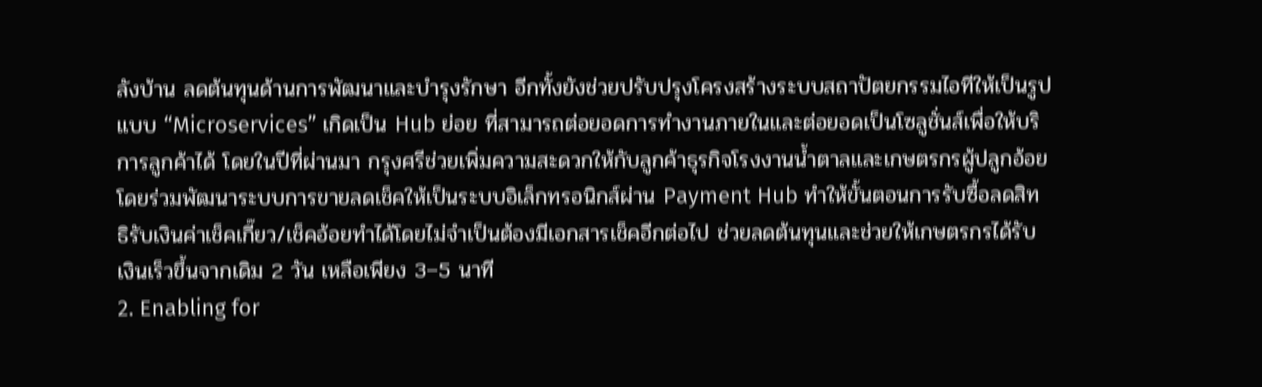ลังบ้าน ลดต้นทุนด้านการพัฒนาและบำรุงรักษา อีกทั้งยังช่วยปรับปรุงโครงสร้างระบบสถาปัตยกรรมไอทีให้เป็นรูปแบบ “Microservices” เกิดเป็น Hub ย่อย ที่สามารถต่อยอดการทำงานภายในและต่อยอดเป็นโซลูชั่นส์เพื่อให้บริการลูกค้าได้ โดยในปีที่ผ่านมา กรุงศรีช่วยเพิ่มความสะดวกให้กับลูกค้าธุรกิจโรงงานน้ำตาลและเกษตรกรผู้ปลูกอ้อยโดยร่วมพัฒนาระบบการขายลดเช็คให้เป็นระบบอิเล็กทรอนิกส์ผ่าน Payment Hub ทำให้ขั้นตอนการรับซื้อลดสิทธิรับเงินค่าเช็คเกี๊ยว/เช็คอ้อยทำได้โดยไม่จำเป็นต้องมีเอกสารเช็คอีกต่อไป ช่วยลดต้นทุนและช่วยให้เกษตรกรได้รับเงินเร็วขึ้นจากเดิม 2 วัน เหลือเพียง 3–5 นาที
2. Enabling for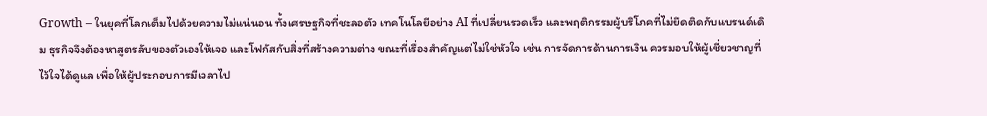Growth – ในยุคที่โลกเต็มไปด้วยความไม่แน่นอน ทั้งเศรษฐกิจที่ชะลอตัว เทคโนโลยีอย่าง AI ที่เปลี่ยนรวดเร็ว และพฤติกรรมผู้บริโภคที่ไม่ยึดติดกับแบรนด์เดิม ธุรกิจจึงต้องหาสูตรลับของตัวเองให้เจอ และโฟกัสกับสิ่งที่สร้างความต่าง ขณะที่เรื่องสำคัญแต่ไม่ใช่หัวใจ เช่น การจัดการด้านการเงิน ควรมอบให้ผู้เชี่ยวชาญที่ไว้ใจได้ดูแล เพื่อให้ผู้ประกอบการมีเวลาไป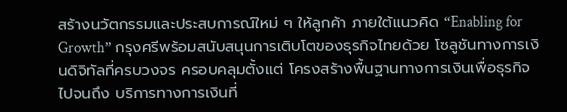สร้างนวัตกรรมและประสบการณ์ใหม่ ๆ ให้ลูกค้า ภายใต้แนวคิด “Enabling for Growth” กรุงศรีพร้อมสนับสนุนการเติบโตของธุรกิจไทยด้วย โซลูชันทางการเงินดิจิทัลที่ครบวงจร ครอบคลุมตั้งแต่ โครงสร้างพื้นฐานทางการเงินเพื่อธุรกิจ ไปจนถึง บริการทางการเงินที่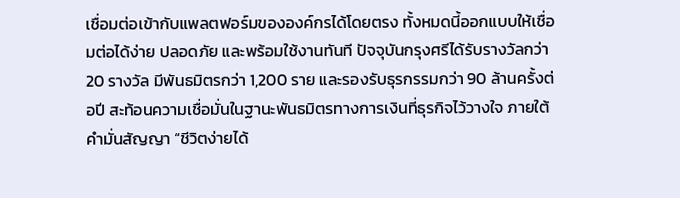เชื่อมต่อเข้ากับแพลตฟอร์มขององค์กรได้โดยตรง ทั้งหมดนี้ออกแบบให้เชื่อมต่อได้ง่าย ปลอดภัย และพร้อมใช้งานทันที ปัจจุบันกรุงศรีได้รับรางวัลกว่า 20 รางวัล มีพันธมิตรกว่า 1,200 ราย และรองรับธุรกรรมกว่า 90 ล้านครั้งต่อปี สะท้อนความเชื่อมั่นในฐานะพันธมิตรทางการเงินที่ธุรกิจไว้วางใจ ภายใต้คำมั่นสัญญา “ชีวิตง่ายได้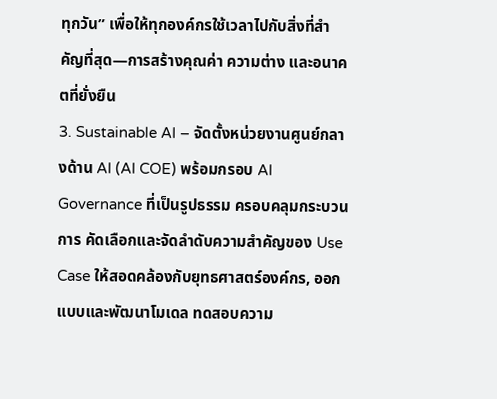ทุกวัน” เพื่อให้ทุกองค์กรใช้เวลาไปกับสิ่งที่สำคัญที่สุด—การสร้างคุณค่า ความต่าง และอนาคตที่ยั่งยืน
3. Sustainable AI – จัดตั้งหน่วยงานศูนย์กลางด้าน AI (AI COE) พร้อมกรอบ AI Governance ที่เป็นรูปธรรม ครอบคลุมกระบวนการ คัดเลือกและจัดลำดับความสำคัญของ Use Case ให้สอดคล้องกับยุทธศาสตร์องค์กร, ออกแบบและพัฒนาโมเดล ทดสอบความ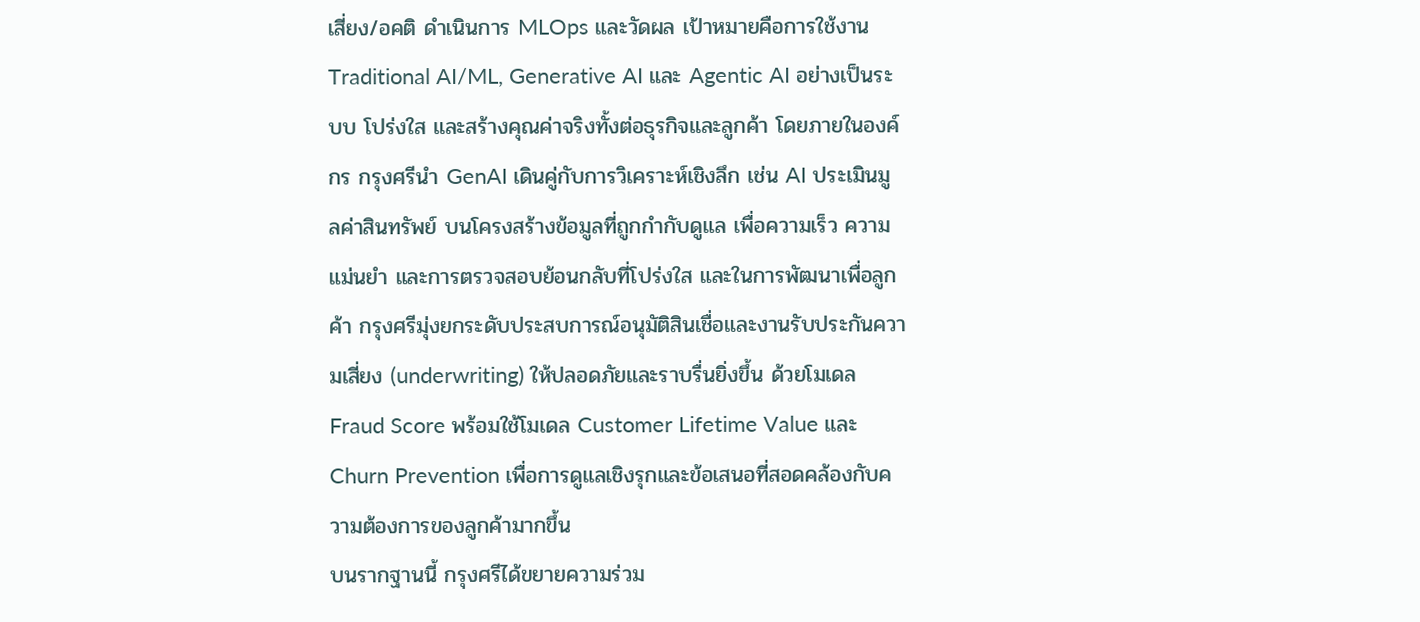เสี่ยง/อคติ ดำเนินการ MLOps และวัดผล เป้าหมายคือการใช้งาน Traditional AI/ML, Generative AI และ Agentic AI อย่างเป็นระบบ โปร่งใส และสร้างคุณค่าจริงทั้งต่อธุรกิจและลูกค้า โดยภายในองค์กร กรุงศรีนำ GenAI เดินคู่กับการวิเคราะห์เชิงลึก เช่น AI ประเมินมูลค่าสินทรัพย์ บนโครงสร้างข้อมูลที่ถูกกำกับดูแล เพื่อความเร็ว ความแม่นยำ และการตรวจสอบย้อนกลับที่โปร่งใส และในการพัฒนาเพื่อลูกค้า กรุงศรีมุ่งยกระดับประสบการณ์อนุมัติสินเชื่อและงานรับประกันความเสี่ยง (underwriting) ให้ปลอดภัยและราบรื่นยิ่งขึ้น ด้วยโมเดล Fraud Score พร้อมใช้โมเดล Customer Lifetime Value และ Churn Prevention เพื่อการดูแลเชิงรุกและข้อเสนอที่สอดคล้องกับความต้องการของลูกค้ามากขึ้น
บนรากฐานนี้ กรุงศรีได้ขยายความร่วม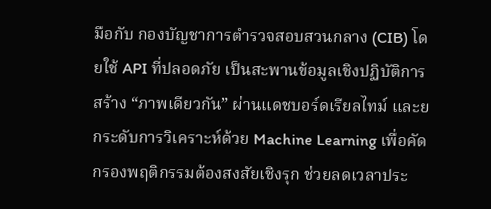มือกับ กองบัญชาการตำรวจสอบสวนกลาง (CIB) โดยใช้ API ที่ปลอดภัย เป็นสะพานข้อมูลเชิงปฏิบัติการ สร้าง “ภาพเดียวกัน” ผ่านแดชบอร์ดเรียลไทม์ และยกระดับการวิเคราะห์ด้วย Machine Learning เพื่อคัดกรองพฤติกรรมต้องสงสัยเชิงรุก ช่วยลดเวลาประ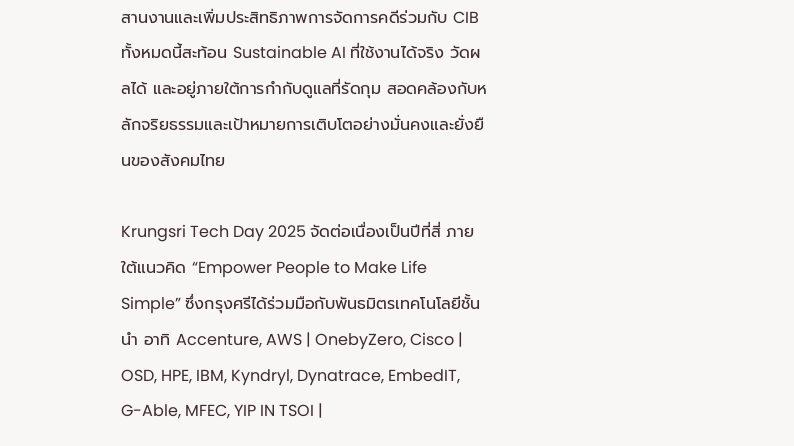สานงานและเพิ่มประสิทธิภาพการจัดการคดีร่วมกับ CIB ทั้งหมดนี้สะท้อน Sustainable AI ที่ใช้งานได้จริง วัดผลได้ และอยู่ภายใต้การกำกับดูแลที่รัดกุม สอดคล้องกับหลักจริยธรรมและเป้าหมายการเติบโตอย่างมั่นคงและยั่งยืนของสังคมไทย

Krungsri Tech Day 2025 จัดต่อเนื่องเป็นปีที่สี่ ภายใต้แนวคิด “Empower People to Make Life Simple” ซึ่งกรุงศรีได้ร่วมมือกับพันธมิตรเทคโนโลยีชั้นนำ อาทิ Accenture, AWS | OnebyZero, Cisco | OSD, HPE, IBM, Kyndryl, Dynatrace, EmbedIT, G-Able, MFEC, YIP IN TSOI |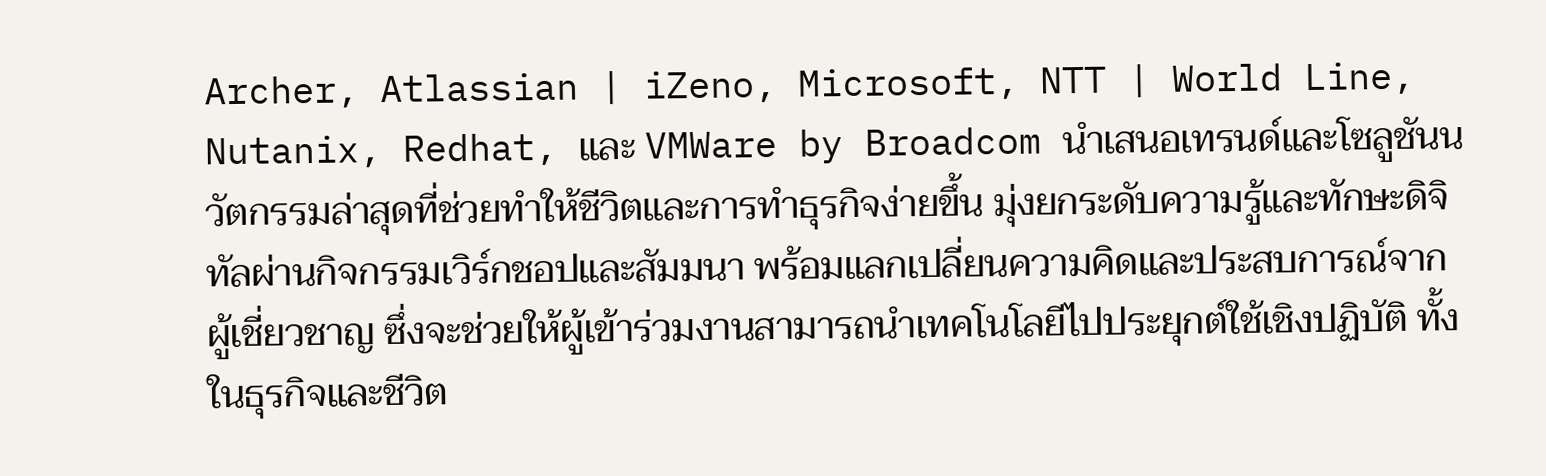Archer, Atlassian | iZeno, Microsoft, NTT | World Line, Nutanix, Redhat, และ VMWare by Broadcom นำเสนอเทรนด์และโซลูชันนวัตกรรมล่าสุดที่ช่วยทำให้ชีวิตและการทำธุรกิจง่ายขึ้น มุ่งยกระดับความรู้และทักษะดิจิทัลผ่านกิจกรรมเวิร์กชอปและสัมมนา พร้อมแลกเปลี่ยนความคิดและประสบการณ์จากผู้เชี่ยวชาญ ซึ่งจะช่วยให้ผู้เข้าร่วมงานสามารถนำเทคโนโลยีไปประยุกต์ใช้เชิงปฏิบัติ ทั้งในธุรกิจและชีวิต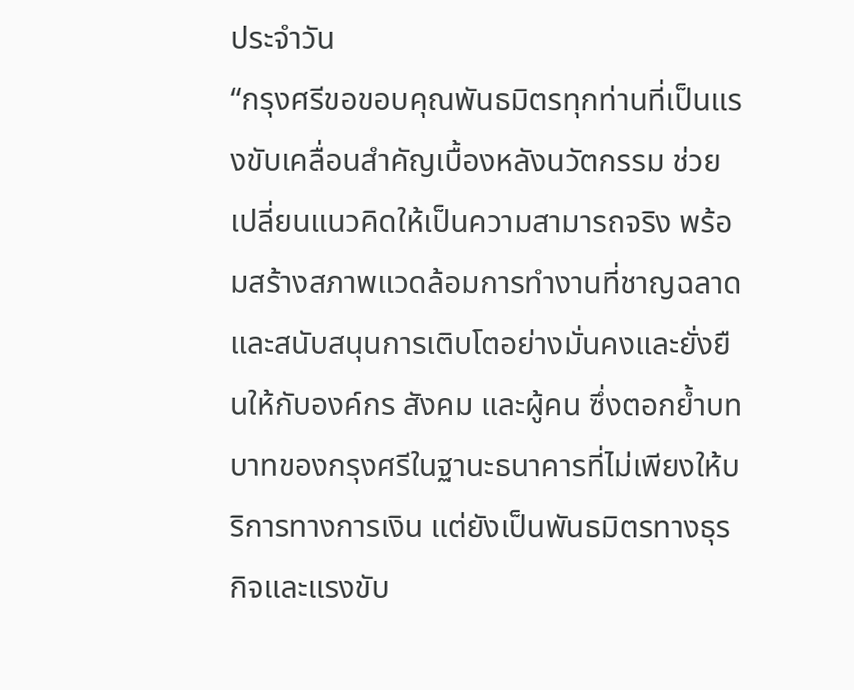ประจำวัน
“กรุงศรีขอขอบคุณพันธมิตรทุกท่านที่เป็นแรงขับเคลื่อนสำคัญเบื้องหลังนวัตกรรม ช่วยเปลี่ยนแนวคิดให้เป็นความสามารถจริง พร้อมสร้างสภาพแวดล้อมการทำงานที่ชาญฉลาด และสนับสนุนการเติบโตอย่างมั่นคงและยั่งยืนให้กับองค์กร สังคม และผู้คน ซึ่งตอกย้ำบทบาทของกรุงศรีในฐานะธนาคารที่ไม่เพียงให้บริการทางการเงิน แต่ยังเป็นพันธมิตรทางธุรกิจและแรงขับ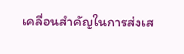เคลื่อนสำคัญในการส่งเส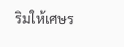ริมให้เศษร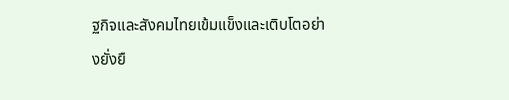ฐกิจและสังคมไทยเข้มแข็งและเติบโตอย่างยั่งยื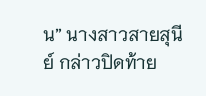น” นางสาวสายสุนีย์ กล่าวปิดท้าย